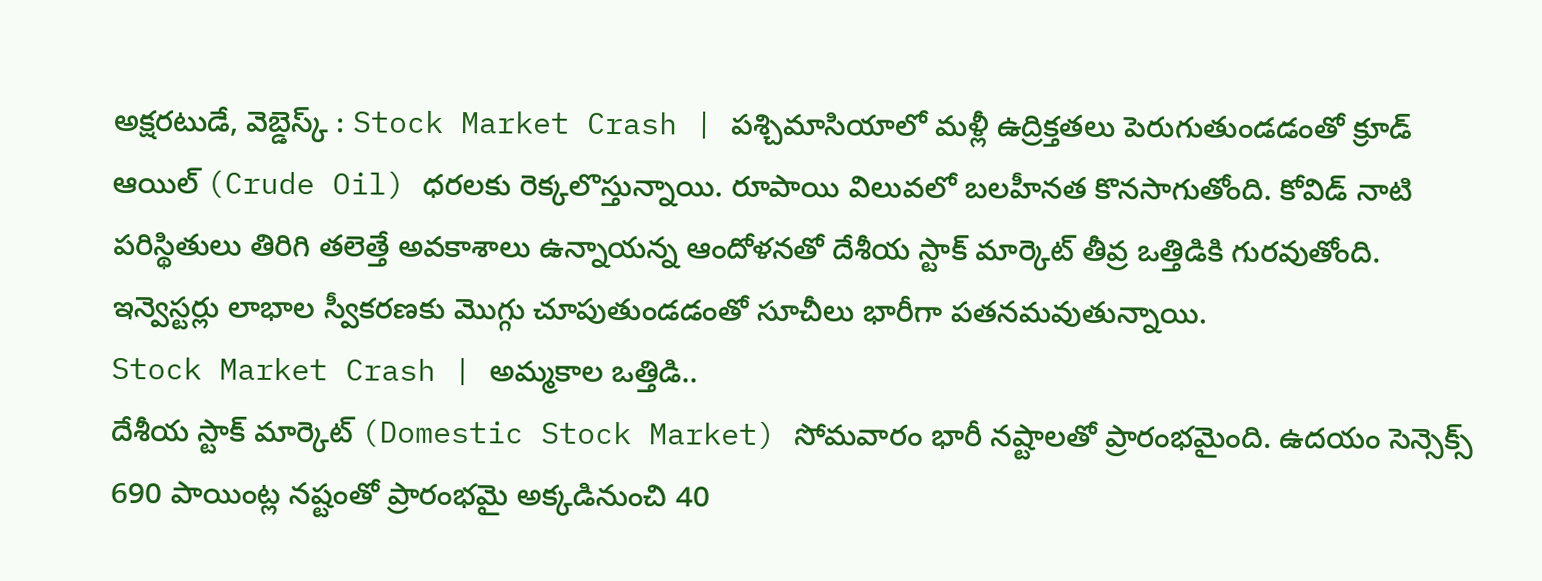అక్షరటుడే, వెబ్డెస్క్ : Stock Market Crash | పశ్చిమాసియాలో మళ్లీ ఉద్రిక్తతలు పెరుగుతుండడంతో క్రూడ్ ఆయిల్ (Crude Oil) ధరలకు రెక్కలొస్తున్నాయి. రూపాయి విలువలో బలహీనత కొనసాగుతోంది. కోవిడ్ నాటి పరిస్థితులు తిరిగి తలెత్తే అవకాశాలు ఉన్నాయన్న ఆందోళనతో దేశీయ స్టాక్ మార్కెట్ తీవ్ర ఒత్తిడికి గురవుతోంది. ఇన్వెస్టర్లు లాభాల స్వీకరణకు మొగ్గు చూపుతుండడంతో సూచీలు భారీగా పతనమవుతున్నాయి.
Stock Market Crash | అమ్మకాల ఒత్తిడి..
దేశీయ స్టాక్ మార్కెట్ (Domestic Stock Market) సోమవారం భారీ నష్టాలతో ప్రారంభమైంది. ఉదయం సెన్సెక్స్ 690 పాయింట్ల నష్టంతో ప్రారంభమై అక్కడినుంచి 40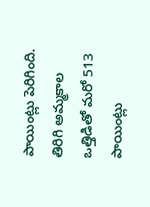పాయింట్లు పెరిగింది. తిరిగి అమ్మకాల ఒత్తిడితో మరో 513 పాయింట్లు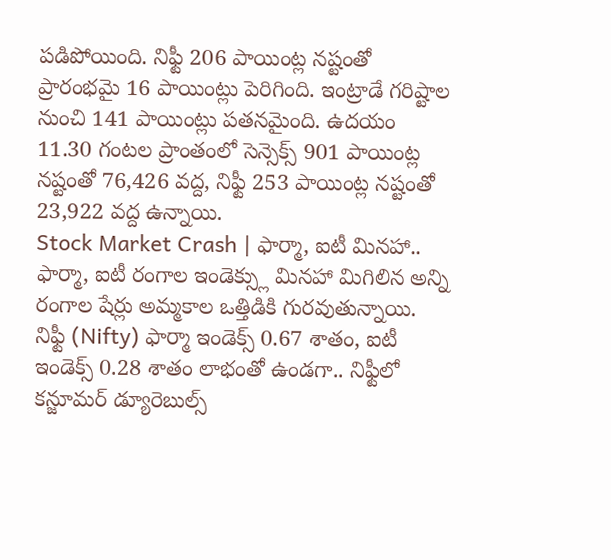పడిపోయింది. నిఫ్టీ 206 పాయింట్ల నష్టంతో ప్రారంభమై 16 పాయింట్లు పెరిగింది. ఇంట్రాడే గరిష్టాల నుంచి 141 పాయింట్లు పతనమైంది. ఉదయం 11.30 గంటల ప్రాంతంలో సెన్సెక్స్ 901 పాయింట్ల నష్టంతో 76,426 వద్ద, నిఫ్టీ 253 పాయింట్ల నష్టంతో 23,922 వద్ద ఉన్నాయి.
Stock Market Crash | ఫార్మా, ఐటీ మినహా..
ఫార్మా, ఐటీ రంగాల ఇండెక్స్లు మినహా మిగిలిన అన్ని రంగాల షేర్లు అమ్మకాల ఒత్తిడికి గురవుతున్నాయి. నిఫ్టీ (Nifty) ఫార్మా ఇండెక్స్ 0.67 శాతం, ఐటీ ఇండెక్స్ 0.28 శాతం లాభంతో ఉండగా.. నిఫ్టీలో కన్జూమర్ డ్యూరెబుల్స్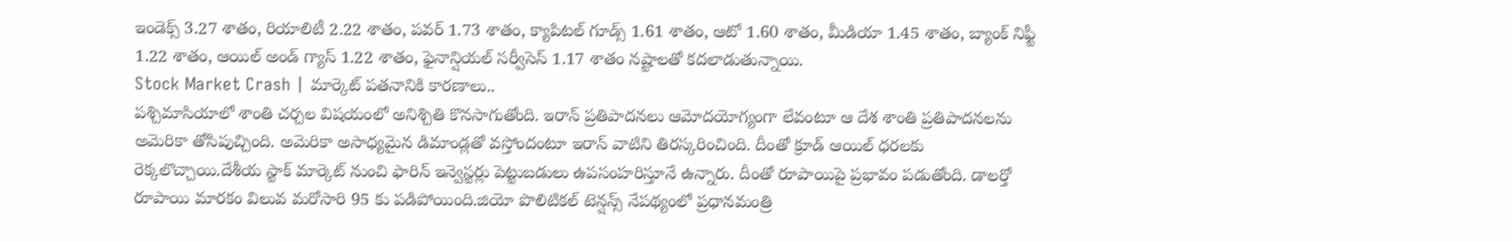ఇండెక్స్ 3.27 శాతం, రియాలిటీ 2.22 శాతం, పవర్ 1.73 శాతం, క్యాపిటల్ గూడ్స్ 1.61 శాతం, ఆటో 1.60 శాతం, మీడియా 1.45 శాతం, బ్యాంక్ నిఫ్టీ 1.22 శాతం, ఆయిల్ అండ్ గ్యాస్ 1.22 శాతం, ఫైనాన్షియల్ సర్వీసెస్ 1.17 శాతం నష్టాలతో కదలాడుతున్నాయి.
Stock Market Crash | మార్కెట్ పతనానికి కారణాలు..
పశ్చిమాసియాలో శాంతి చర్చల విషయంలో అనిశ్చితి కొనసాగుతోంది. ఇరాన్ ప్రతిపాదనలు ఆమోదయోగ్యంగా లేవంటూ ఆ దేశ శాంతి ప్రతిపాదనలను అమెరికా తోసిపుచ్చింది. అమెరికా అసాధ్యమైన డిమాండ్లతో వస్తోందంటూ ఇరాన్ వాటిని తిరస్కరించింది. దీంతో క్రూడ్ ఆయిల్ ధరలకు రెక్కలొచ్చాయి.దేశీయ స్టాక్ మార్కెట్ నుంచి ఫారిన్ ఇన్వెస్టర్లు పెట్టుబడులు ఉపసంహరిస్తూనే ఉన్నారు. దీంతో రూపాయిపై ప్రభావం పడుతోంది. డాలర్తో రూపాయి మారకం విలువ మరోసారి 95 కు పడిపోయింది.జియో పొలిటికల్ టెన్షన్స్ నేపథ్యంలో ప్రధానమంత్రి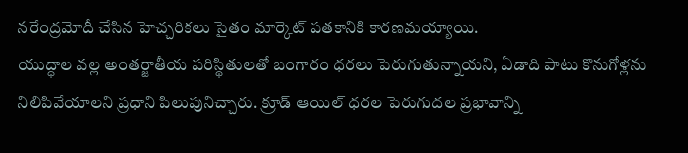నరేంద్రమోదీ చేసిన హెచ్చరికలు సైతం మార్కెట్ పతకానికి కారణమయ్యాయి.
యుద్ధాల వల్ల అంతర్జాతీయ పరిస్థితులతో బంగారం ధరలు పెరుగుతున్నాయని, ఏడాది పాటు కొనుగోళ్లను నిలిపివేయాలని ప్రధాని పిలుపునిచ్చారు. క్రూడ్ ఆయిల్ ధరల పెరుగుదల ప్రభావాన్ని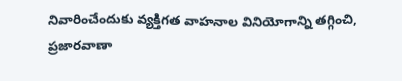నివారించేందుకు వ్యక్తిగత వాహనాల వినియోగాన్ని తగ్గించి, ప్రజారవాణా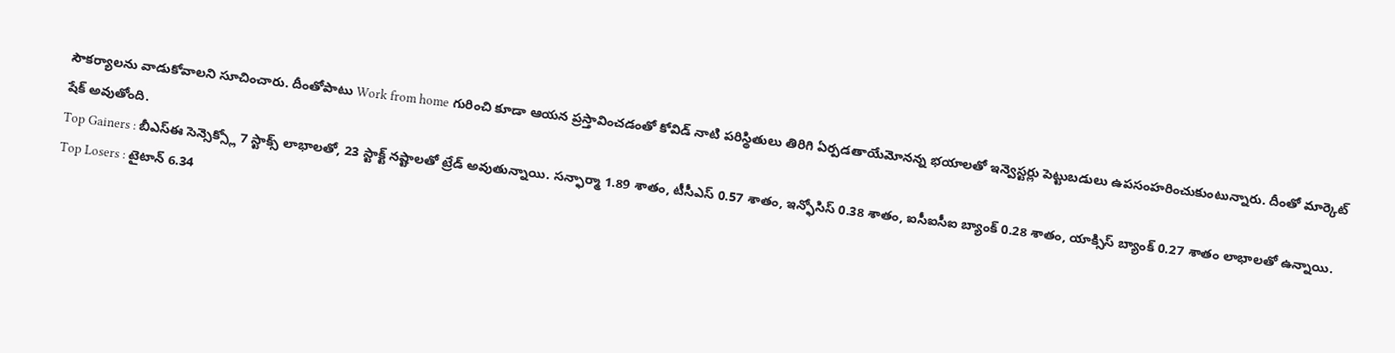సౌకర్యాలను వాడుకోవాలని సూచించారు. దీంతోపాటు Work from home గురించి కూడా ఆయన ప్రస్తావించడంతో కోవిడ్ నాటి పరిస్థితులు తిరిగి ఏర్పడతాయేమోనన్న భయాలతో ఇన్వెస్టర్లు పెట్టుబడులు ఉపసంహరించుకుంటున్నారు. దీంతో మార్కెట్ షేక్ అవుతోంది.
Top Gainers : బీఎస్ఈ సెన్సెక్స్లో 7 స్టాక్స్ లాభాలతో, 23 స్టాక్ట్ నష్టాలతో ట్రేడ్ అవుతున్నాయి. సన్ఫార్మా 1.89 శాతం, టీసీఎస్ 0.57 శాతం, ఇన్ఫోసిస్ 0.38 శాతం, ఐసీఐసీఐ బ్యాంక్ 0.28 శాతం, యాక్సిస్ బ్యాంక్ 0.27 శాతం లాభాలతో ఉన్నాయి.
Top Losers : టైటాన్ 6.34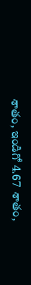శాతం, ఇండిగో 4.67 శాతం,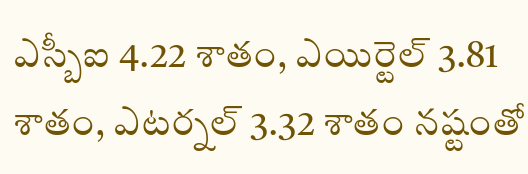ఎస్బీఐ 4.22 శాతం, ఎయిర్టెల్ 3.81 శాతం, ఎటర్నల్ 3.32 శాతం నష్టంతో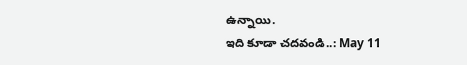ఉన్నాయి.
ఇది కూడా చదవండి..: May 11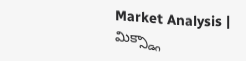Market Analysis | మిక్స్డ్గా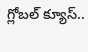గ్లోబల్ క్యూస్..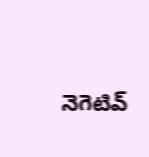నెగెటివ్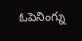ఓపెనింగ్ను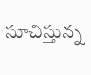సూచిస్తున్న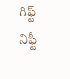గిఫ్ట్ నిఫ్టీ